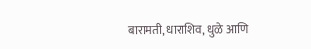बारामती, धाराशिव, धुळे आणि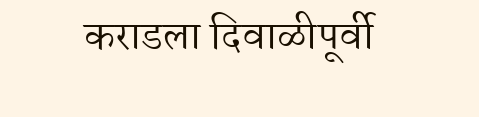कराडला दिवाळीपूर्वी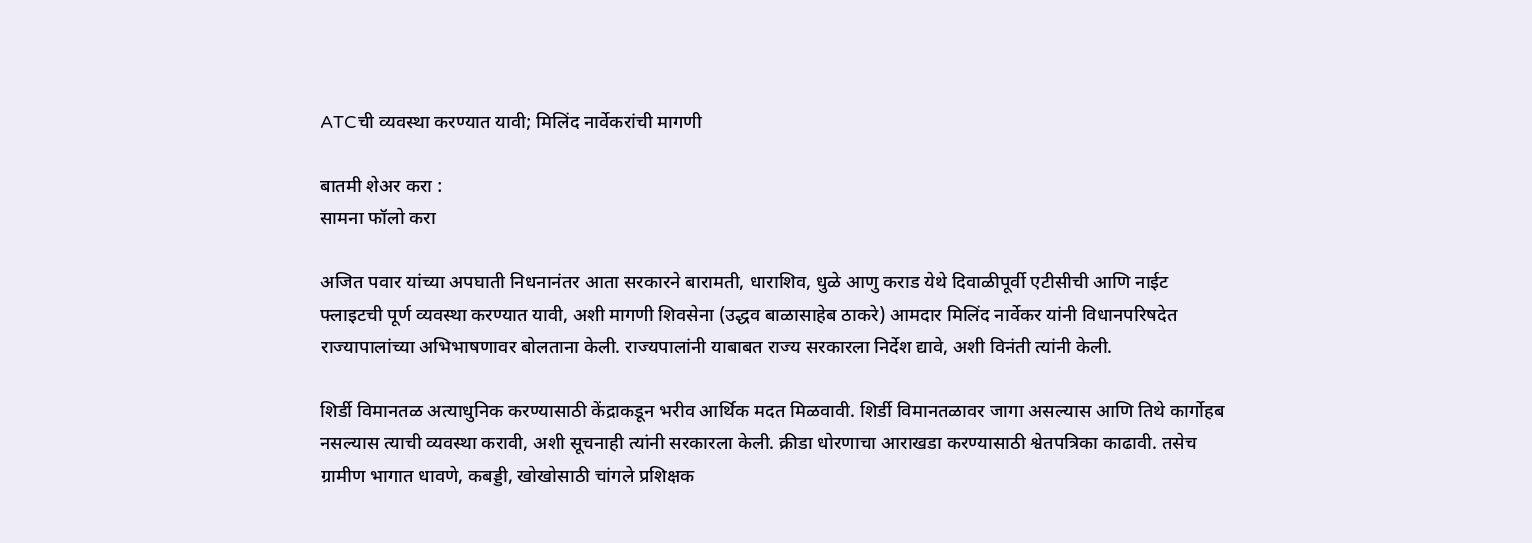ATCची व्यवस्था करण्यात यावी; मिलिंद नार्वेकरांची मागणी

बातमी शेअर करा :
सामना फॉलो करा

अजित पवार यांच्या अपघाती निधनानंतर आता सरकारने बारामती, धाराशिव, धुळे आणु कराड येथे दिवाळीपूर्वी एटीसीची आणि नाईट फ्लाइटची पूर्ण व्यवस्था करण्यात यावी, अशी मागणी शिवसेना (उद्धव बाळासाहेब ठाकरे) आमदार मिलिंद नार्वेकर यांनी विधानपरिषदेत राज्यापालांच्या अभिभाषणावर बोलताना केली. राज्यपालांनी याबाबत राज्य सरकारला निर्देश द्यावे, अशी विनंती त्यांनी केली.

शिर्डी विमानतळ अत्याधुनिक करण्यासाठी केंद्राकडून भरीव आर्थिक मदत मिळवावी. शिर्डी विमानतळावर जागा असल्यास आणि तिथे कार्गोहब नसल्यास त्याची व्यवस्था करावी, अशी सूचनाही त्यांनी सरकारला केली. क्रीडा धोरणाचा आराखडा करण्यासाठी श्वेतपत्रिका काढावी. तसेच ग्रामीण भागात धावणे, कबड्डी, खोखोसाठी चांगले प्रशिक्षक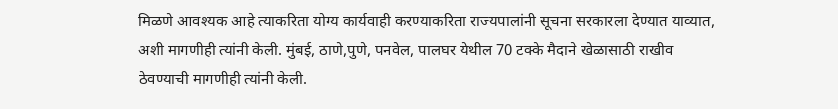मिळणे आवश्यक आहे त्याकरिता योग्य कार्यवाही करण्याकरिता राज्यपालांनी सूचना सरकारला देण्यात याव्यात, अशी मागणीही त्यांनी केली. मुंबई, ठाणे,पुणे, पनवेल, पालघर येथील 70 टक्के मैदाने खेळासाठी राखीव ठेवण्याची मागणीही त्यांनी केली.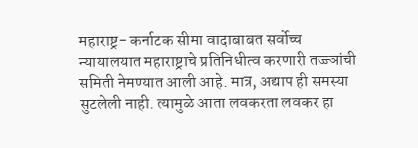महाराष्ट्र- कर्नाटक सीमा वादाबाबत सर्वोच्च न्यायालयात महाराष्ट्राचे प्रतिनिधीत्व करणारी तज्ज्ञांची समिती नेमण्यात आली आहे. मात्र, अद्याप ही समस्या सुटलेली नाही. त्यामुळे आता लवकरता लवकर हा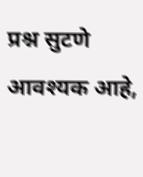प्रश्न सुटणे आवश्यक आहे,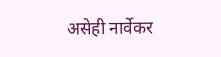असेही नार्वेकर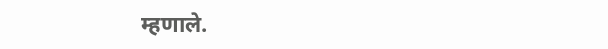म्हणाले.